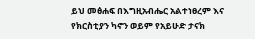ይህ መፅሐፍ በእግዚአብሔር አልተነፀረም እና የክርስቲያን ካኖን ወይም የአይሁድ ታናክ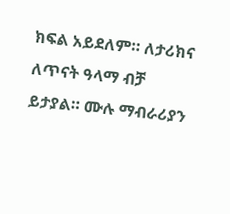ክፍል አይደለም። ለታሪክና ለጥናት ዓላማ ብቻ ይታያል። ሙሉ ማብራሪያን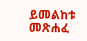ይመልከቱ መጽሐፈ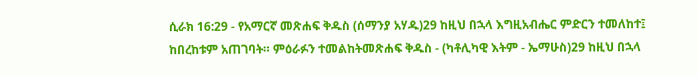ሲራክ 16:29 - የአማርኛ መጽሐፍ ቅዱስ (ሰማንያ አሃዱ)29 ከዚህ በኋላ እግዚአብሔር ምድርን ተመለከተ፤ ከበረከቱም አጠገባት። ምዕራፉን ተመልከትመጽሐፍ ቅዱስ - (ካቶሊካዊ እትም - ኤማሁስ)29 ከዚህ በኋላ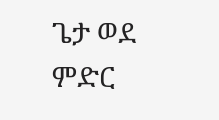ጌታ ወደ ምድር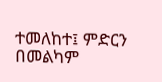ተመለከተ፤ ምድርን በመልካም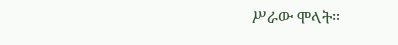ሥራው ሞላት።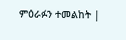ምዕራፉን ተመልከት |